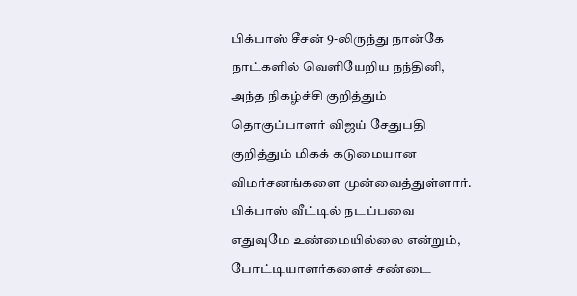பிக்பாஸ் சீசன் 9-லிருந்து நான்கே நாட்களில் வெளியேறிய நந்தினி, அந்த நிகழ்ச்சி குறித்தும் தொகுப்பாளர் விஜய் சேதுபதி குறித்தும் மிகக் கடுமையான விமர்சனங்களை முன்வைத்துள்ளார். பிக்பாஸ் வீட்டில் நடப்பவை எதுவுமே உண்மையில்லை என்றும், போட்டியாளர்களைச் சண்டை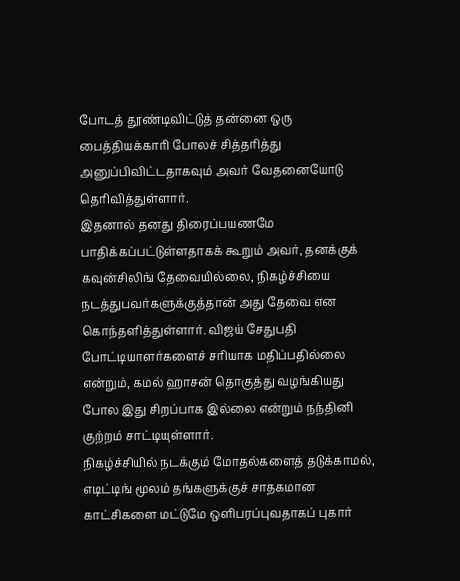போடத் தூண்டிவிட்டுத் தன்னை ஒரு பைத்தியக்காரி போலச் சித்தரித்து அனுப்பிவிட்டதாகவும் அவர் வேதனையோடு தெரிவித்துள்ளார்.
இதனால் தனது திரைப்பயணமே பாதிக்கப்பட்டுள்ளதாகக் கூறும் அவர், தனக்குக் கவுன்சிலிங் தேவையில்லை, நிகழ்ச்சியை நடத்துபவர்களுக்குத்தான் அது தேவை என கொந்தளித்துள்ளார். விஜய் சேதுபதி போட்டியாளர்களைச் சரியாக மதிப்பதில்லை என்றும், கமல் ஹாசன் தொகுத்து வழங்கியது போல இது சிறப்பாக இல்லை என்றும் நந்தினி குற்றம் சாட்டியுள்ளார்.
நிகழ்ச்சியில் நடக்கும் மோதல்களைத் தடுக்காமல், எடிட்டிங் மூலம் தங்களுக்குச் சாதகமான காட்சிகளை மட்டுமே ஒளிபரப்புவதாகப் புகார்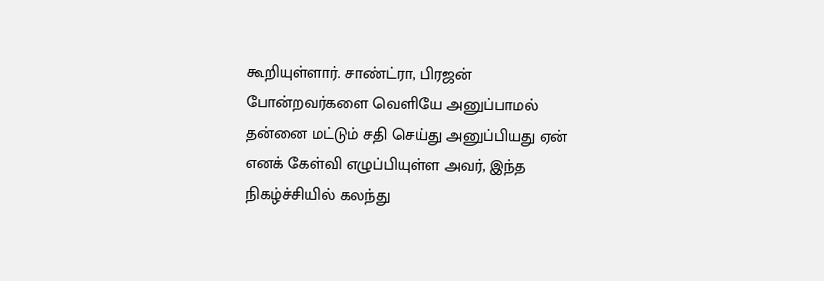கூறியுள்ளார். சாண்ட்ரா, பிரஜன் போன்றவர்களை வெளியே அனுப்பாமல் தன்னை மட்டும் சதி செய்து அனுப்பியது ஏன் எனக் கேள்வி எழுப்பியுள்ள அவர், இந்த நிகழ்ச்சியில் கலந்து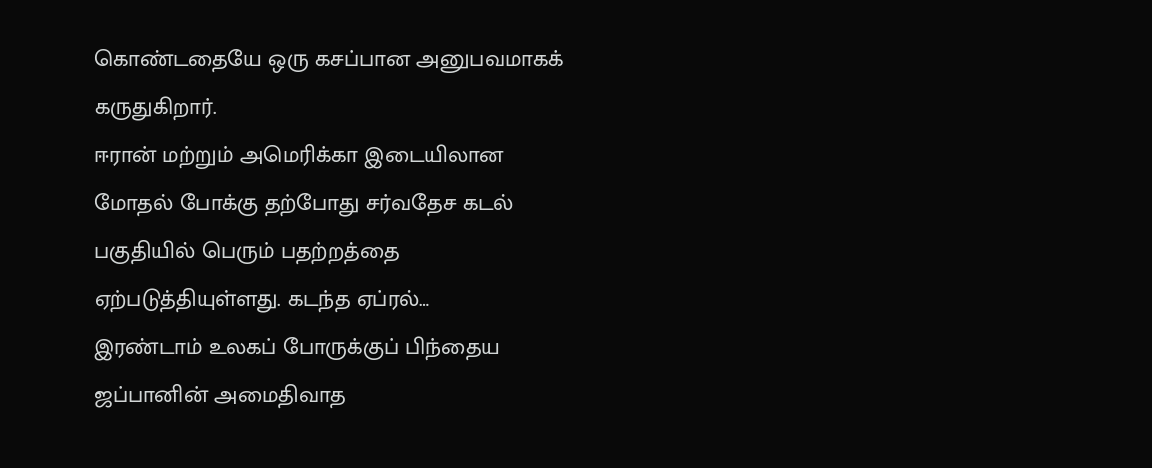கொண்டதையே ஒரு கசப்பான அனுபவமாகக் கருதுகிறார்.
ஈரான் மற்றும் அமெரிக்கா இடையிலான மோதல் போக்கு தற்போது சர்வதேச கடல் பகுதியில் பெரும் பதற்றத்தை ஏற்படுத்தியுள்ளது. கடந்த ஏப்ரல்…
இரண்டாம் உலகப் போருக்குப் பிந்தைய ஜப்பானின் அமைதிவாத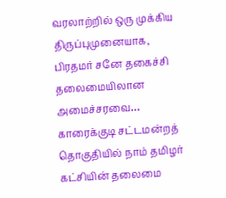வரலாற்றில் ஒரு முக்கிய திருப்புமுனையாக, பிரதமர் சனே தகைச்சி தலைமையிலான அமைச்சரவை…
காரைக்குடி சட்டமன்றத் தொகுதியில் நாம் தமிழர் கட்சியின் தலைமை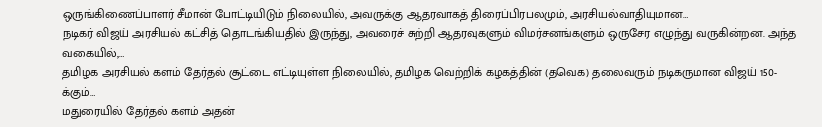ஒருங்கிணைப்பாளர் சீமான் போட்டியிடும் நிலையில், அவருக்கு ஆதரவாகத் திரைப்பிரபலமும், அரசியல்வாதியுமான…
நடிகர் விஜய் அரசியல் கட்சித் தொடங்கியதில் இருந்து, அவரைச் சுற்றி ஆதரவுகளும் விமர்சனங்களும் ஒருசேர எழுந்து வருகின்றன. அந்த வகையில்,…
தமிழக அரசியல் களம் தேர்தல் சூட்டை எட்டியுள்ள நிலையில், தமிழக வெற்றிக் கழகத்தின் (தவெக) தலைவரும் நடிகருமான விஜய் 150-க்கும்…
மதுரையில் தேர்தல் களம் அதன்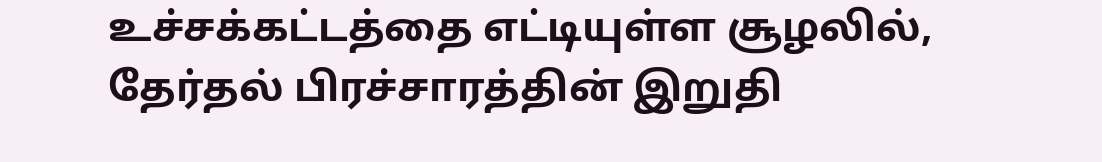உச்சக்கட்டத்தை எட்டியுள்ள சூழலில், தேர்தல் பிரச்சாரத்தின் இறுதி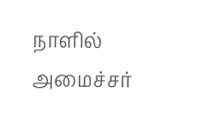நாளில் அமைச்சர்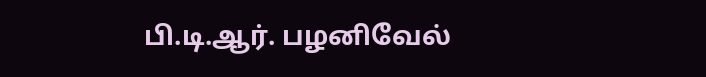பி.டி.ஆர். பழனிவேல்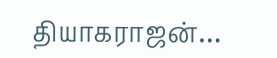தியாகராஜன்…